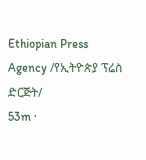Ethiopian Press Agency /የኢትዮጵያ ፕሬስ ድርጅት/
53m ·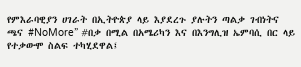የምእራባዊያን ሀገራት በኢትዮጵያ ላይ እያደረጉ ያሉትን ጣልቃ ገብነትና ጫና #NoMore” #በቃ በሚል በአሜሪካን እና በእንግሊዝ ኤምባሲ በር ላይ የተቃውሞ ስልፍ ተካሂደዋል፤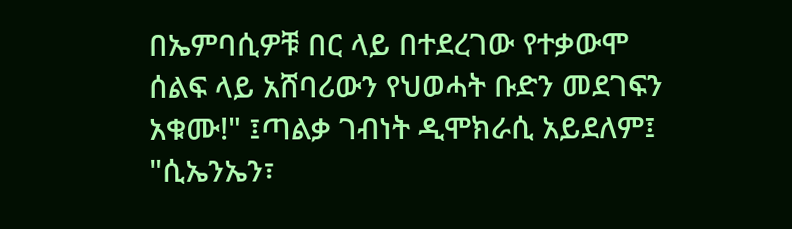በኤምባሲዎቹ በር ላይ በተደረገው የተቃውሞ ሰልፍ ላይ አሸባሪውን የህወሓት ቡድን መደገፍን አቁሙ!" ፤ጣልቃ ገብነት ዲሞክራሲ አይደለም፤ "ሲኤንኤን፣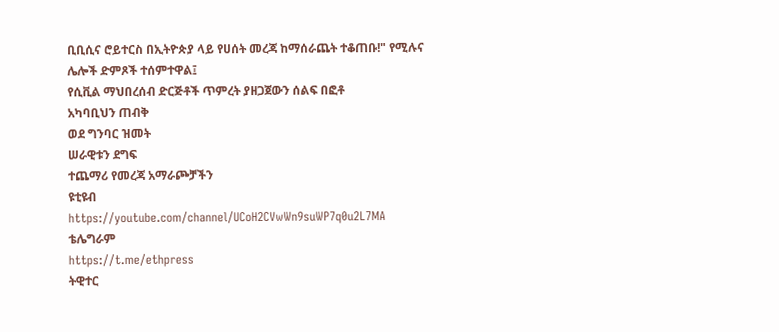ቢቢሲና ሮይተርስ በኢትዮጵያ ላይ የሀሰት መረጃ ከማሰራጨት ተቆጠቡ!" የሚሉና ሌሎች ድምጾች ተሰምተዋል፤
የሲቪል ማህበረሰብ ድርጅቶች ጥምረት ያዘጋጀውን ሰልፍ በፎቶ
አካባቢህን ጠብቅ
ወደ ግንባር ዝመት
ሠራዊቱን ደግፍ
ተጨማሪ የመረጃ አማራጮቻችን
ዩቲዩብ
https://youtube.com/channel/UCoH2CVwWn9suWP7q0u2L7MA
ቴሌግራም
https://t.me/ethpress
ትዊተር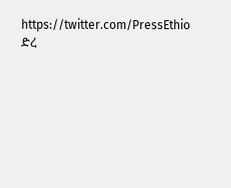https://twitter.com/PressEthio
ድረ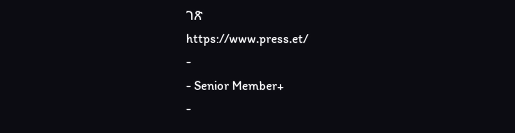ገጽ
https://www.press.et/
-
- Senior Member+
-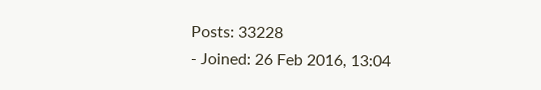Posts: 33228
- Joined: 26 Feb 2016, 13:04